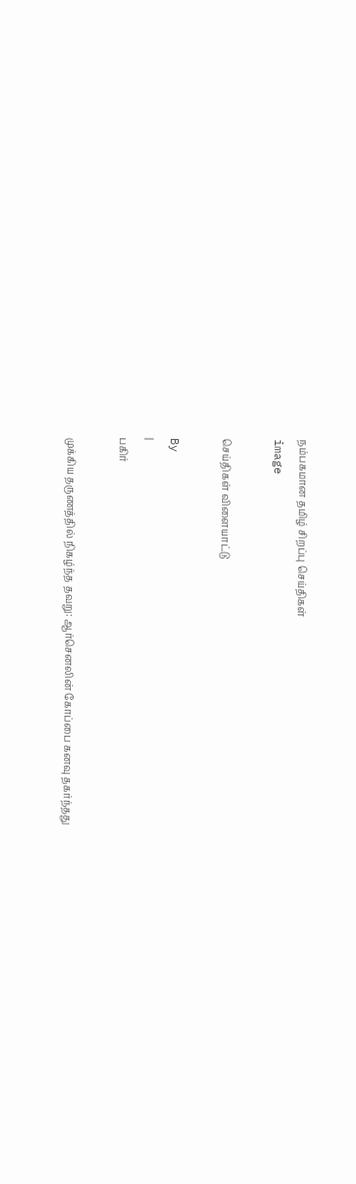நம்பகமான தமிழ் சிறப்பு செய்திகள்
image

செய்திகள் விளையாட்டு

By
|
பகிர்

முக்கிய தருணத்தில் நிகழ்ந்த தவறு: ஆர்செனலின் கோப்பை கனவு தகர்ந்தது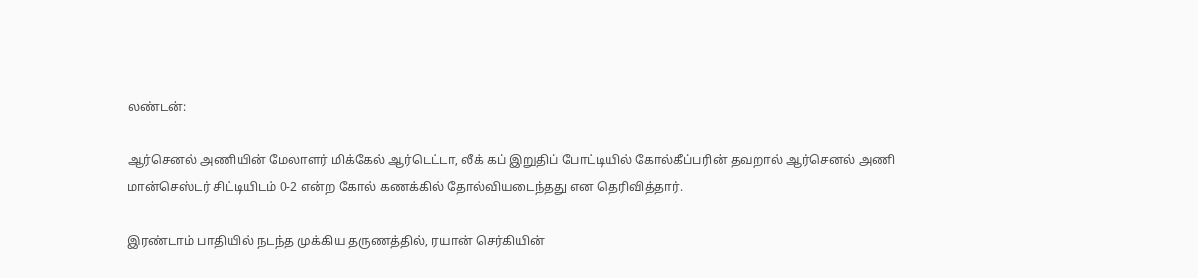லண்டன்:

ஆர்செனல் அணியின் மேலாளர் மிக்கேல் ஆர்டெட்டா, லீக் கப் இறுதிப் போட்டியில் கோல்கீப்பரின் தவறால் ஆர்செனல் அணி மான்செஸ்டர் சிட்டியிடம் 0-2 என்ற கோல் கணக்கில் தோல்வியடைந்தது என தெரிவித்தார்.

இரண்டாம் பாதியில் நடந்த முக்கிய தருணத்தில், ரயான் செர்கியின்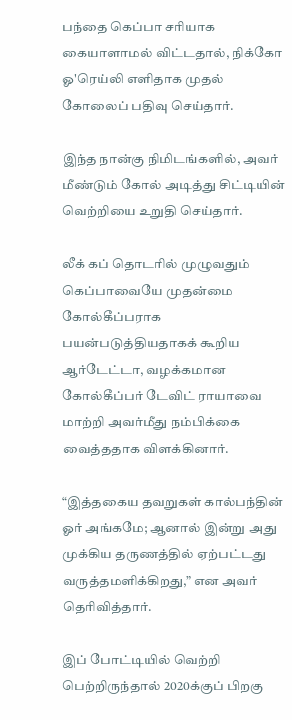பந்தை கெப்பா சரியாக கையாளாமல் விட்டதால், நிக்கோ ஓ'ரெய்லி எளிதாக முதல் கோலைப் பதிவு செய்தார்.

இந்த நான்கு நிமிடங்களில், அவர் மீண்டும் கோல் அடித்து சிட்டியின் வெற்றியை உறுதி செய்தார்.

லீக் கப் தொடரில் முழுவதும் கெப்பாவையே முதன்மை கோல்கீப்பராக பயன்படுத்தியதாகக் கூறிய ஆர்டேட்டா, வழக்கமான கோல்கீப்பர் டேவிட் ராயாவை மாற்றி அவர்மீது நம்பிக்கை வைத்ததாக விளக்கினார்.

“இத்தகைய தவறுகள் கால்பந்தின் ஓர் அங்கமே; ஆனால் இன்று அது முக்கிய தருணத்தில் ஏற்பட்டது வருத்தமளிக்கிறது,” என அவர் தெரிவித்தார்.

இப் போட்டியில் வெற்றி பெற்றிருந்தால் 2020க்குப் பிறகு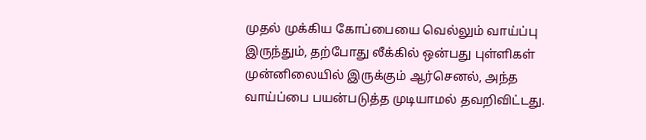முதல் முக்கிய கோப்பையை வெல்லும் வாய்ப்பு இருந்தும், தற்போது லீக்கில் ஒன்பது புள்ளிகள் முன்னிலையில் இருக்கும் ஆர்செனல், அந்த வாய்ப்பை பயன்படுத்த முடியாமல் தவறிவிட்டது.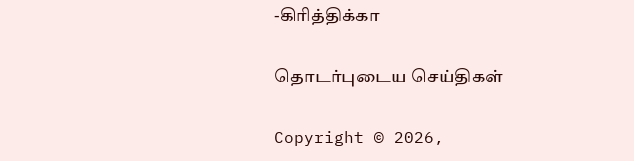-கிரித்திக்கா

தொடர்புடைய செய்திகள்

Copyright © 2026,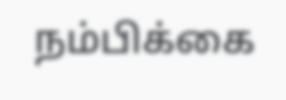நம்பிக்கை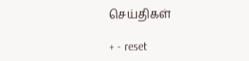செய்திகள்

+ - reset